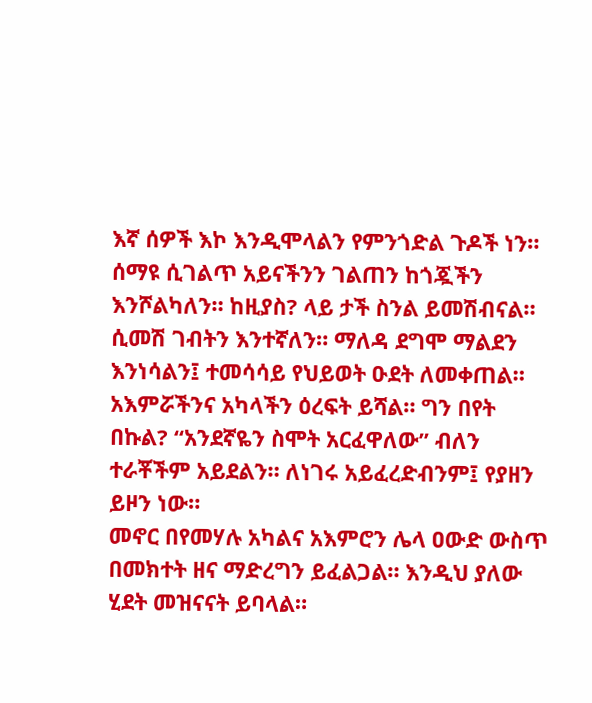እኛ ሰዎች እኮ እንዲሞላልን የምንጎድል ጉዶች ነን። ሰማዩ ሲገልጥ አይናችንን ገልጠን ከጎጇችን እንሾልካለን። ከዚያስ? ላይ ታች ስንል ይመሽብናል። ሲመሽ ገብትን እንተኛለን። ማለዳ ደግሞ ማልደን እንነሳልን፤ ተመሳሳይ የህይወት ዑደት ለመቀጠል። አእምሯችንና አካላችን ዕረፍት ይሻል። ግን በየት በኩል? “አንደኛዬን ስሞት አርፈዋለው” ብለን ተራቾችም አይደልን። ለነገሩ አይፈረድብንም፤ የያዘን ይዞን ነው።
መኖር በየመሃሉ አካልና አእምሮን ሌላ ዐውድ ውስጥ በመክተት ዘና ማድረግን ይፈልጋል። እንዲህ ያለው ሂደት መዝናናት ይባላል።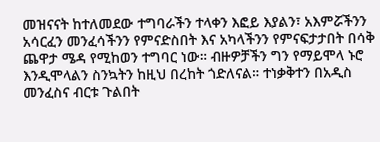መዝናናት ከተለመደው ተግባራችን ተላቀን እፎይ እያልን፣ አእምሯችንን አሳርፈን መንፈሳችንን የምናድስበት እና አካላችንን የምናፍታታበት በሳቅ ጨዋታ ሜዳ የሚከወን ተግባር ነው። ብዙዎቻችን ግን የማይሞላ ኑሮ እንዲሞላልን ስንኳትን ከዚህ በረከት ጎድለናል። ተነቃቅተን በአዲስ መንፈስና ብርቱ ጉልበት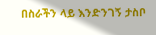በስራችን ላይ እንድንገኝ ታስቦ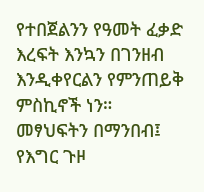የተበጀልንን የዓመት ፈቃድ እረፍት እንኳን በገንዘብ እንዲቀየርልን የምንጠይቅ ምስኪኖች ነን።
መፃህፍትን በማንበብ፤ የእግር ጉዞ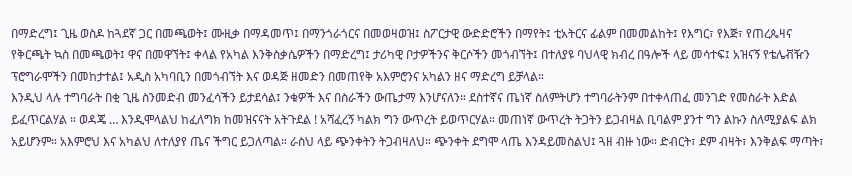በማድረግ፤ ጊዜ ወስዶ ከጓደኛ ጋር በመጫወት፤ ሙዚቃ በማዳመጥ፤ በማንጎራጎርና በመወዛወዝ፤ ስፖርታዊ ውድድሮችን በማየት፤ ቲአትርና ፊልም በመመልከት፤ የእግር፣ የእጅ፣ የጠረጴዛና የቅርጫት ኳስ በመጫወት፤ ዋና በመዋኘት፤ ቀላል የአካል እንቅስቃሴዎችን በማድረግ፤ ታሪካዊ ቦታዎችንና ቅርሶችን መጎብኘት፤ በተለያዩ ባህላዊ ክብረ በዓሎች ላይ መሳተፍ፤ አዝናኝ የቴሌቭዥን ፕሮግራሞችን በመከታተል፤ አዲስ አካባቢን በመጎብኘት እና ወዳጅ ዘመድን በመጠየቅ አእምሮንና አካልን ዘና ማድረግ ይቻላል።
እንዲህ ላሉ ተግባራት በቂ ጊዜ ስንመድብ መንፈሳችን ይታደሳል፤ ንቁዎች እና በስራችን ውጤታማ እንሆናለን። ደስተኛና ጤነኛ ስለምትሆን ተግባራትንም በተቀላጠፈ መንገድ የመስራት እድል ይፈጥርልሃል ። ወዳጄ … እንዲሞላልህ ከፈለግክ ከመዝናናት አትጉደል ! አሻፈረኝ ካልክ ግን ውጥረት ይወጥርሃል። መጠነኛ ውጥረት ትጋትን ይጋብዛል ቢባልም ያንተ ግን ልኩን ስለሚያልፍ ልክ አይሆንም። አእምሮህ እና አካልህ ለተለያየ ጤና ችግር ይጋለጣል። ራስህ ላይ ጭንቀትን ትጋብዛለህ። ጭንቀት ደግሞ ላጤ እንዳይመስልህ፤ ጓዘ ብዙ ነው። ድብርት፣ ደም ብዛት፣ እንቅልፍ ማጣት፣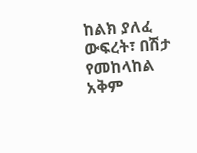ከልክ ያለፈ ውፍረት፣ በሽታ የመከላከል አቅም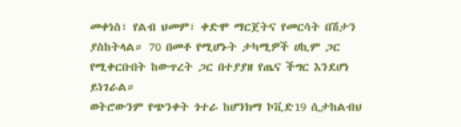መቀነስ፣ የልብ ህመም፣ ቀድሞ ማርጀትና የመርሳት በሽታን ያስከትላል። 70 በመቶ የሚሆኑት ታካሚዎች ሀኪም ጋር የሚቀርቡበት ከውጥረት ጋር በተያያዘ የጤና ችግር እንደሆነ ይነገራል።
ወትሮውንም የጭንቀት ጎተራ ከሆንክማ ኮቪድ19 ሲታከልብህ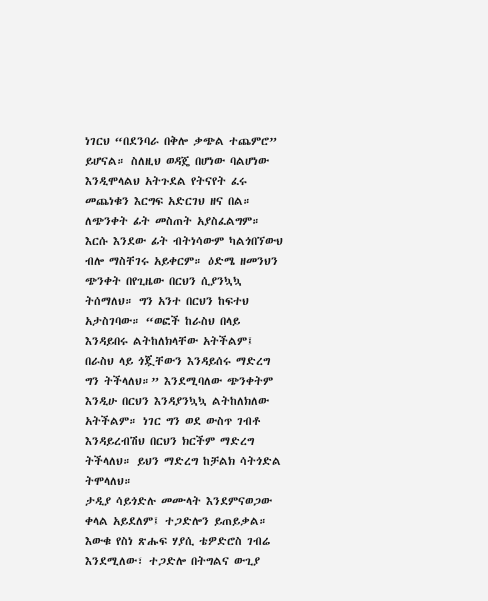ነገርህ “በደንባራ በቅሎ ቃጭል ተጨምሮ” ይሆናል። ስለዚህ ወዳጄ በሆነው ባልሆነው እንዲሞላልህ አትጉደል የትናየት ፈሩ መጨነቁን እርግፍ አድርገህ ዘና በል። ለጭንቀት ፊት መስጠት አያስፈልግም። እርሱ እንደው ፊት ብትነሳውም ካልጎበኘውህ ብሎ ማስቸገሩ አይቀርም። ዕድሜ ዘመንህን ጭንቀት በየጊዜው በርህን ሲያንኳኳ ትሰማለህ። ግን አንተ በርህን ከፍተህ አታስገባው። “ወፎች ከራስህ በላይ እንዳይበሩ ልትከለክላቸው አትችልም፤ በራስህ ላይ ጎጇቸውን እንዳይሰሩ ማድረግ ግን ትችላለህ።” እንደሚባለው ጭንቀትም እንዲሁ በርህን እንዳያንኳኳ ልትከለክለው አትችልም። ነገር ግን ወደ ውስጥ ገብቶ እንዳይረብሽህ በርህን ክርችም ማድረግ ትችላለህ። ይህን ማድረግ ከቻልክ ሳትጎድል ትሞላለህ።
ታዲያ ሳይጎድሉ መሙላት እንደምናወጋው ቀላል አይደለም፤ ተጋድሎን ይጠይቃል። እውቁ የስነ ጽሑፍ ሃያሲ ቴዎድሮስ ገብሬ እንደሚለው፣ ተጋድሎ በትግልና ውጊያ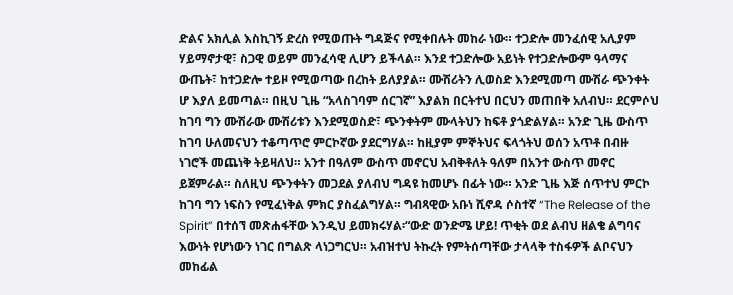ድልና አክሊል እስኪገኝ ድረስ የሚወጡት ግዳጅና የሚቀበሉት መከራ ነው። ተጋድሎ መንፈሰዊ አሊያም ሃይማኖታዊ፣ ስጋዊ ወይም መንፈሳዊ ሊሆን ይችላል። እንደ ተጋድሎው አይነት የተጋድሎውም ዓላማና ውጤት፣ ከተጋድሎ ተይዞ የሚወጣው በረከት ይለያያል። ሙሽሪትን ሊወስድ እንደሚመጣ ሙሽራ ጭንቀት ሆ እያለ ይመጣል። በዚህ ጊዜ “አላስገባም ሰርገኛ” እያልክ በርትተህ በርህን መጠበቅ አለብህ። ደርምሶህ ከገባ ግን ሙሽራው ሙሽሪቱን እንደሚወስድ፣ ጭንቀትም ሙላትህን ከፍቶ ያጎድልሃል። አንድ ጊዜ ውስጥ ከገባ ሁለመናህን ተቆጣጥሮ ምርኮኛው ያደርግሃል። ከዚያም ምኞትህና ፍላጎትህ ወሰን አጥቶ በብዙ ነገሮች መጨነቅ ትይዛለህ። አንተ በዓለም ውስጥ መኖርህ አብቅቶለት ዓለም በአንተ ውስጥ መኖር ይጀምራል። ስለዚህ ጭንቀትን መጋደል ያለብህ ግዳዩ ከመሆኑ በፊት ነው። አንድ ጊዜ እጅ ሰጥተህ ምርኮ ከገባ ግን ነፍስን የሚፈነቅል ምክር ያስፈልግሃል። ግብጻዊው አቡነ ሺኖዳ ሶስተኛ “The Release of the Spirit” በተሰኘ መጽሐፋቸው እንዲህ ይመክሩሃል፡“ውድ ወንድሜ ሆይ! ጥቂት ወደ ልብህ ዘልቄ ልግባና እውነት የሆነውን ነገር በግልጽ ላነጋግርህ። አብዝተህ ትኩረት የምትሰጣቸው ታላላቅ ተስፋዎች ልቦናህን መከፊል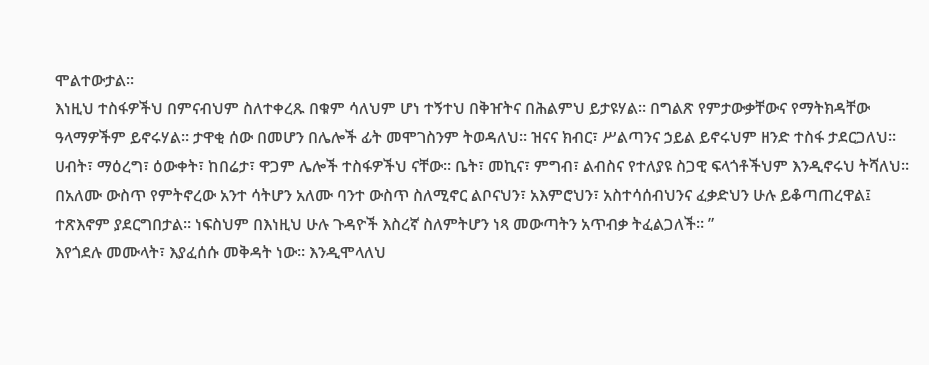ሞልተውታል።
እነዚህ ተስፋዎችህ በምናብህም ስለተቀረጹ በቁም ሳለህም ሆነ ተኝተህ በቅዠትና በሕልምህ ይታዩሃል። በግልጽ የምታውቃቸውና የማትክዳቸው ዓላማዎችም ይኖሩሃል። ታዋቂ ሰው በመሆን በሌሎች ፊት መሞገስንም ትወዳለህ። ዝናና ክብር፣ ሥልጣንና ኃይል ይኖሩህም ዘንድ ተስፋ ታደርጋለህ። ሀብት፣ ማዕረግ፣ ዕውቀት፣ ከበሬታ፣ ዋጋም ሌሎች ተስፋዎችህ ናቸው። ቤት፣ መኪና፣ ምግብ፣ ልብስና የተለያዩ ስጋዊ ፍላጎቶችህም እንዲኖሩህ ትሻለህ። በአለሙ ውስጥ የምትኖረው አንተ ሳትሆን አለሙ ባንተ ውስጥ ስለሚኖር ልቦናህን፣ አእምሮህን፣ አስተሳሰብህንና ፈቃድህን ሁሉ ይቆጣጠረዋል፤ ተጽእኖም ያደርግበታል። ነፍስህም በእነዚህ ሁሉ ጉዳዮች እስረኛ ስለምትሆን ነጻ መውጣትን አጥብቃ ትፈልጋለች። ”
እየጎደሉ መሙላት፣ እያፈሰሱ መቅዳት ነው። እንዲሞላለህ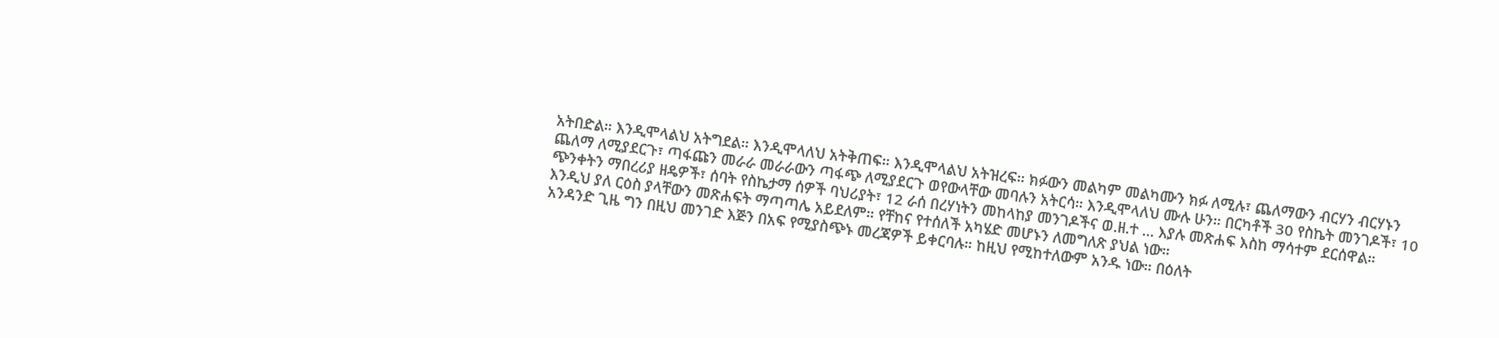አትበድል። እንዲሞላልህ አትግደል። እንዲሞላለህ አትቅጠፍ። እንዲሞላልህ አትዝረፍ። ክፉውን መልካም መልካሙን ክፉ ለሚሉ፣ ጨለማውን ብርሃን ብርሃኑን ጨለማ ለሚያደርጉ፣ ጣፋጩን መራራ መራራውን ጣፋጭ ለሚያደርጉ ወየውላቸው መባሉን አትርሳ። እንዲሞላለህ ሙሉ ሁን። በርካቶች 30 የስኬት መንገዶች፣ 10 ጭንቀትን ማበረሪያ ዘዴዎች፣ ሰባት የስኬታማ ሰዎች ባህሪያት፣ 12 ራሰ በረሃነትን መከላከያ መንገዶችና ወ.ዘ.ተ … እያሉ መጽሐፍ እስከ ማሳተም ደርሰዋል። እንዲህ ያለ ርዕስ ያላቸውን መጽሐፍት ማጣጣሌ አይደለም። የቸከና የተሰለች አካሄድ መሆኑን ለመግለጽ ያህል ነው።
አንዳንድ ጊዜ ግን በዚህ መንገድ እጅን በአፍ የሚያስጭኑ መረጃዎች ይቀርባሉ። ከዚህ የሚከተለውም አንዱ ነው። በዕለት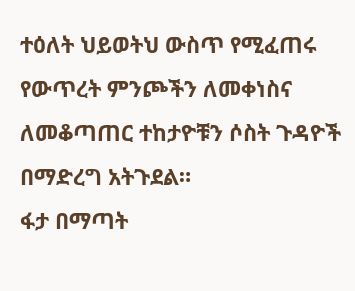ተዕለት ህይወትህ ውስጥ የሚፈጠሩ የውጥረት ምንጮችን ለመቀነስና ለመቆጣጠር ተከታዮቹን ሶስት ጉዳዮች በማድረግ አትጉደል።
ፋታ በማጣት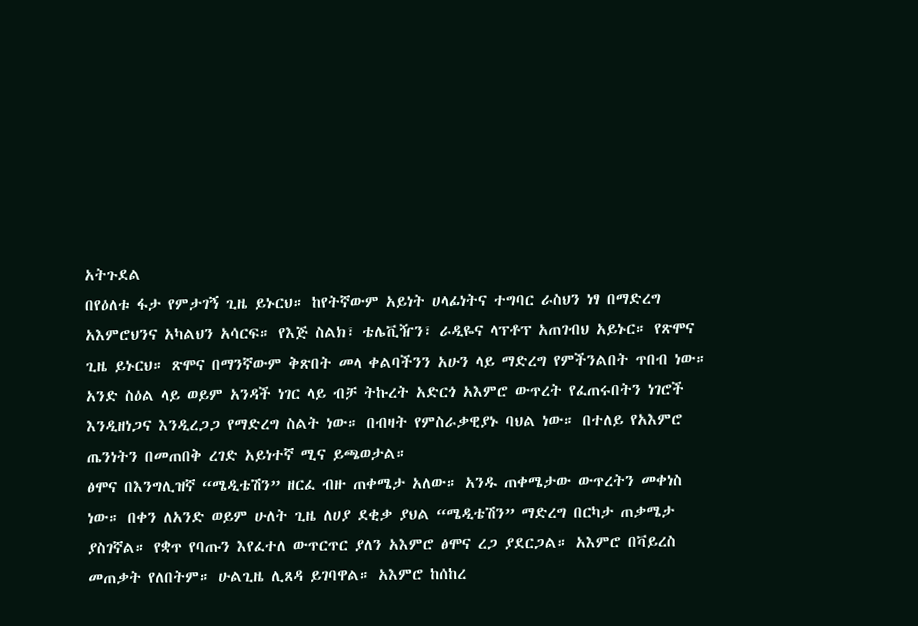አትጉደል
በየዕለቱ ፋታ የምታገኝ ጊዜ ይኑርህ። ከየትኛውም አይነት ሀላፊነትና ተግባር ራስህን ነፃ በማድረግ አእምሮህንና አካልህን አሳርፍ። የእጅ ስልክ፣ ቴሌቪዥን፣ ራዲዬና ላፕቶፕ አጠገብህ አይኑር። የጽሞና ጊዜ ይኑርህ። ጽሞና በማንኛውም ቅጽበት መላ ቀልባችንን አሁን ላይ ማድረግ የምችንልበት ጥበብ ነው። አንድ ስዕል ላይ ወይም አንዳች ነገር ላይ ብቻ ትኩረት አድርጎ አእምሮ ውጥረት የፈጠሩበትን ነገሮች እንዲዘነጋና እንዲረጋጋ የማድረግ ስልት ነው። በብዛት የምስራቃዊያኑ ባህል ነው። በተለይ የአእምሮ ጤንነትን በመጠበቅ ረገድ አይነተኛ ሚና ይጫወታል።
ፅሞና በእንግሊዝኛ “ሜዲቴሽን” ዘርፈ ብዙ ጠቀሜታ አለው። አንዱ ጠቀሜታው ውጥረትን መቀነስ ነው። በቀን ለአንድ ወይም ሁለት ጊዜ ለሀያ ደቂቃ ያህል “ሜዲቴሽን” ማድረግ በርካታ ጠቃሜታ ያስገኛል። የቋጥ የባጡን እየፈተለ ውጥርጥር ያለን አእምሮ ፅሞና ረጋ ያደርጋል። አእምሮ በቫይረስ መጠቃት የለበትም። ሁልጊዜ ሊጸዳ ይገባዋል። አእምሮ ከሰከረ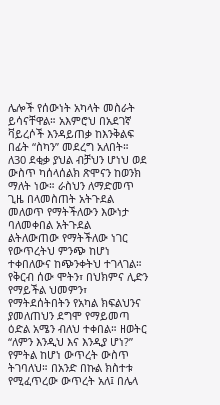ሌሎች የሰውነት አካላት መስራት ይሳናቸዋል። አእምሮህ በአደገኛ ቫይረሶች እንዳይጠቃ ከእንቅልፍ በፊት “ስካን” መደረግ አለበት። ለ30 ደቂቃ ያህል ብቻህን ሆነህ ወደ ውስጥ ካሰላሰልክ ጽሞናን ከወንክ ማለት ነው። ራስህን ለማድመጥ ጊዜ በላመስጠት አትጉደል
መለወጥ የማትችለውን እውነታ ባለመቀበል አትጉደል
ልትለውጠው የማትችለው ነገር የውጥረትህ ምንጭ ከሆነ ተቀበለውና ከጭንቀትህ ተገላገል።
የቅርብ ሰው ሞትን፣ በህክምና ሊድን የማይችል ህመምን፣ የማትደሰትበትን የአካል ክፍልህንና ያመለጠህን ደግሞ የማይመጣ ዕድል አሜን ብለህ ተቀበል። ዘወትር “ለምን እንዲህ እና እንዲያ ሆነ?” የምትል ከሆነ ውጥረት ውስጥ ትገባለህ። በአንድ በኩል ክስተቱ የሚፈጥረው ውጥረት አለ፤ በሌላ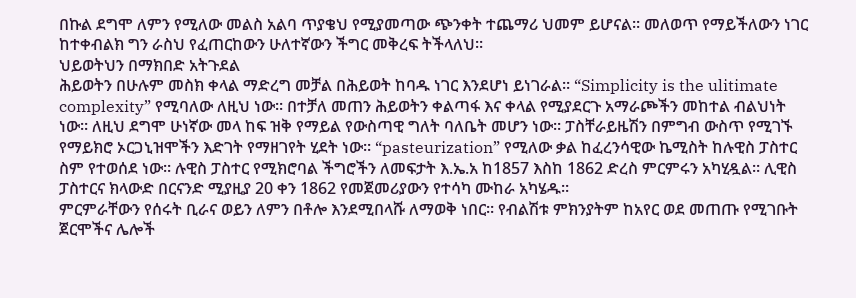በኩል ደግሞ ለምን የሚለው መልስ አልባ ጥያቄህ የሚያመጣው ጭንቀት ተጨማሪ ህመም ይሆናል። መለወጥ የማይችለውን ነገር ከተቀብልክ ግን ራስህ የፈጠርከውን ሁለተኛውን ችግር መቅረፍ ትችላለህ።
ህይወትህን በማክበድ አትጉደል
ሕይወትን በሁሉም መስክ ቀላል ማድረግ መቻል በሕይወት ከባዱ ነገር እንደሆነ ይነገራል። “Simplicity is the ulitimate complexity” የሚባለው ለዚህ ነው። በተቻለ መጠን ሕይወትን ቀልጣፋ እና ቀላል የሚያደርጉ አማራጮችን መከተል ብልህነት ነው። ለዚህ ደግሞ ሁነኛው መላ ከፍ ዝቅ የማይል የውስጣዊ ግለት ባለቤት መሆን ነው። ፓስቸራይዜሽን በምግብ ውስጥ የሚገኙ የማይክሮ ኦርጋኒዝሞችን እድገት የማዘገየት ሂደት ነው። “pasteurization” የሚለው ቃል ከፈረንሳዊው ኬሚስት ከሉዊስ ፓስተር ስም የተወሰደ ነው። ሉዊስ ፓስተር የሚክሮባል ችግሮችን ለመፍታት እ.ኤ.አ ከ1857 እስከ 1862 ድረስ ምርምሩን አካሂዷል። ሊዊስ ፓስተርና ክላውድ በርናንድ ሚያዚያ 20 ቀን 1862 የመጀመሪያውን የተሳካ ሙከራ አካሄዱ።
ምርምራቸውን የሰሩት ቢራና ወይን ለምን በቶሎ እንደሚበላሹ ለማወቅ ነበር። የብልሽቱ ምክንያትም ከአየር ወደ መጠጡ የሚገቡት ጀርሞችና ሌሎች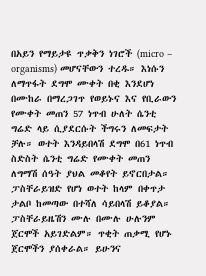በአይን የማይታዩ ጥቃቅን ነገሮች (micro – organisms) መሆናቸውን ተረዱ። እነሱን ለማጥፋት ደግሞ ሙቀት በቂ እንደሆነ በሙከራ በማረጋገጥ የወይኑና እና የቢራውን የሙቀት መጠን 57 ነጥብ ሁለት ሴንቲ ግሬድ ላይ ሲያደርሱት ችግሩን ለመፍታት ቻሉ። ወተት እንዳይበላሽ ደግሞ በ61 ነጥብ ስድስት ሴንቲ ግሬድ የሙቀት መጠን ለግማሽ ሰዓት ያህል መቆየት ይኖርበታል። ፓስቸራይዝድ የሆነ ወተት ከላም በቀጥታ ታልቦ ከመጣው በተሻለ ሳይበላሽ ይቆያል። ፓስቸራይዜሽን ሙሉ በሙሉ ሁሉንም ጀርሞች አይገድልም። ጥቂት ጠቃሚ የሆኑ ጀርሞችን ያሰቀራል። ይሁንና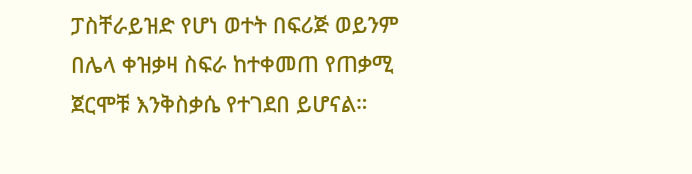ፓስቸራይዝድ የሆነ ወተት በፍሪጅ ወይንም በሌላ ቀዝቃዛ ስፍራ ከተቀመጠ የጠቃሚ ጀርሞቹ እንቅስቃሴ የተገደበ ይሆናል።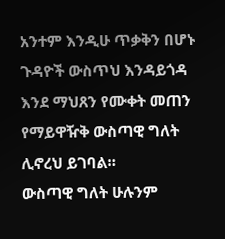አንተም እንዲሁ ጥቃቅን በሆኑ ጉዳዮች ውስጥህ እንዳይጎዳ እንደ ማህጸን የሙቀት መጠን የማይዋዥቅ ውስጣዊ ግለት ሊኖረህ ይገባል።
ውስጣዊ ግለት ሁሉንም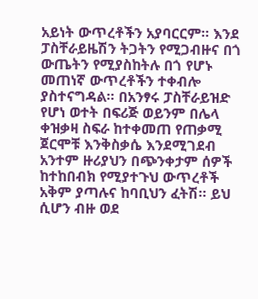አይነት ውጥረቶችን አያባርርም። እንደ ፓስቸራይዜሽን ትጋትን የሚጋብዙና በጎ ውጤትን የሚያስከትሉ በጎ የሆኑ መጠነኛ ውጥረቶችን ተቀብሎ ያስተናግዳል። በአንፃሩ ፓስቸራይዝድ የሆነ ወተት በፍሪጅ ወይንም በሌላ ቀዝቃዛ ስፍራ ከተቀመጠ የጠቃሚ ጀርሞቹ እንቅስቃሴ እንደሚገደብ አንተም ዙሪያህን በጭንቀታም ሰዎች ከተከበብክ የሚያተጉህ ውጥረቶች አቅም ያጣሉና ከባቢህን ፈትሽ፡፡ ይህ ሲሆን ብዙ ወደ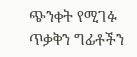ጭንቀት የሚገፉ ጥቃቅን ግፊቶችን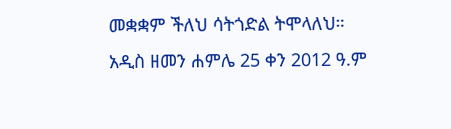መቋቋም ችለህ ሳትጎድል ትሞላለህ።
አዲስ ዘመን ሐምሌ 25 ቀን 2012 ዓ.ም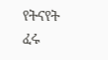የትናየት ፈሩ